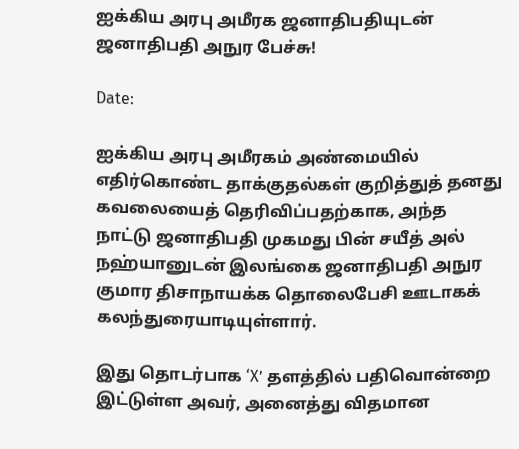ஐக்கிய அரபு அமீரக ஜனாதிபதியுடன் ஜனாதிபதி அநுர பேச்சு!

Date:

ஐக்கிய அரபு அமீரகம் அண்மையில் எதிர்கொண்ட தாக்குதல்கள் குறித்துத் தனது கவலையைத் தெரிவிப்பதற்காக, அந்த நாட்டு ஜனாதிபதி முகமது பின் சயீத் அல் நஹ்யானுடன் இலங்கை ஜனாதிபதி அநுர குமார திசாநாயக்க தொலைபேசி ஊடாகக் கலந்துரையாடியுள்ளார்.

இது தொடர்பாக ‘X’ தளத்தில் பதிவொன்றை இட்டுள்ள அவர், அனைத்து விதமான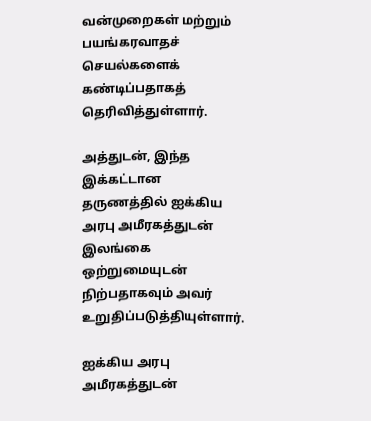வன்முறைகள் மற்றும் பயங்கரவாதச் செயல்களைக் கண்டிப்பதாகத் தெரிவித்துள்ளார்.

அத்துடன், இந்த இக்கட்டான தருணத்தில் ஐக்கிய அரபு அமீரகத்துடன் இலங்கை ஒற்றுமையுடன் நிற்பதாகவும் அவர் உறுதிப்படுத்தியுள்ளார்.

ஐக்கிய அரபு அமீரகத்துடன்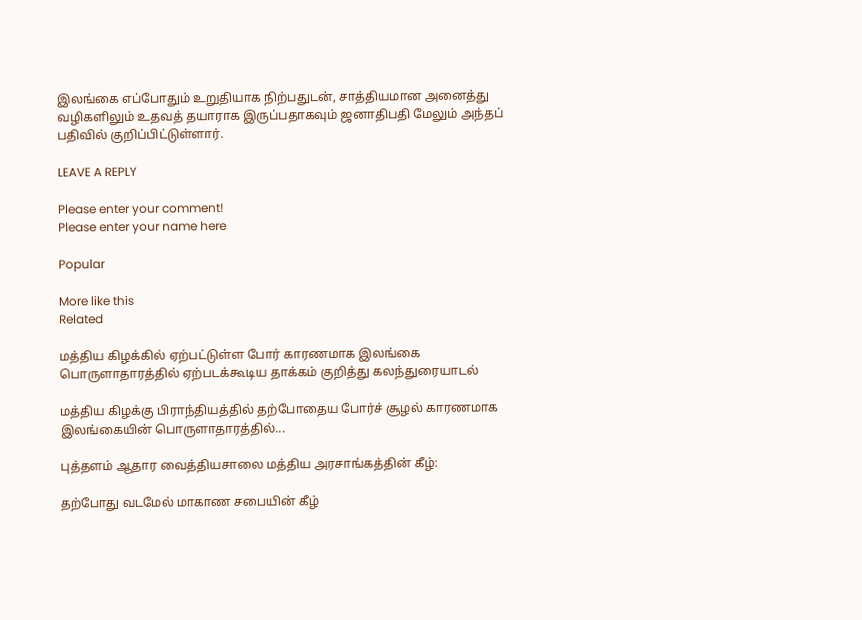இலங்கை எப்போதும் உறுதியாக நிற்பதுடன், சாத்தியமான அனைத்து வழிகளிலும் உதவத் தயாராக இருப்பதாகவும் ஜனாதிபதி மேலும் அந்தப் பதிவில் குறிப்பிட்டுள்ளார்.

LEAVE A REPLY

Please enter your comment!
Please enter your name here

Popular

More like this
Related

மத்திய கிழக்கில் ஏற்பட்டுள்ள போர் காரணமாக இலங்கை பொருளாதாரத்தில் ஏற்படக்கூடிய தாக்கம் குறித்து கலந்துரையாடல்

மத்திய கிழக்கு பிராந்தியத்தில் தற்போதைய போர்ச் சூழல் காரணமாக இலங்கையின் பொருளாதாரத்தில்...

புத்தளம் ஆதார வைத்தியசாலை மத்திய அரசாங்கத்தின் கீழ்:

தற்போது வடமேல் மாகாண சபையின் கீழ்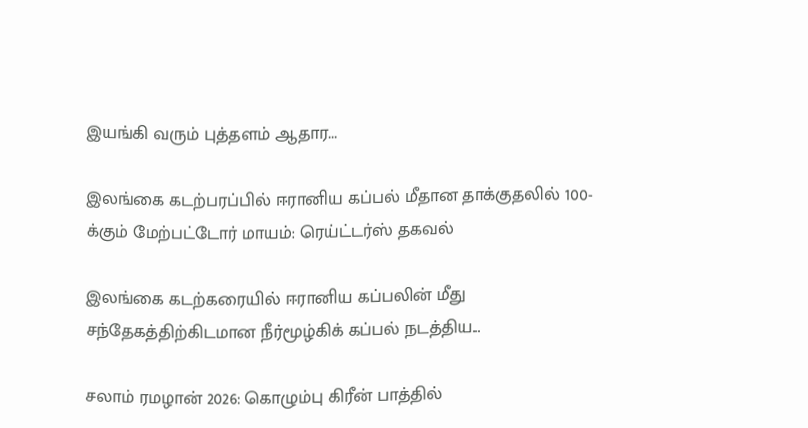இயங்கி வரும் புத்தளம் ஆதார...

இலங்கை கடற்பரப்பில் ஈரானிய கப்பல் மீதான தாக்குதலில் 100-க்கும் மேற்பட்டோர் மாயம்: ரெய்ட்டர்ஸ் தகவல்

இலங்கை கடற்கரையில் ஈரானிய கப்பலின் மீது சந்தேகத்திற்கிடமான நீர்மூழ்கிக் கப்பல் நடத்திய...

சலாம் ரமழான் 2026: கொழும்பு கிரீன் பாத்தில்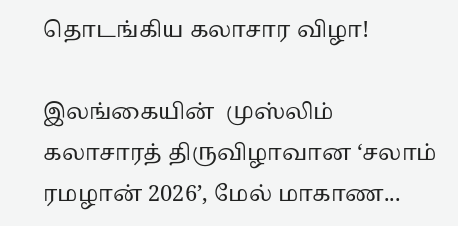தொடங்கிய கலாசார விழா!

இலங்கையின்  முஸ்லிம் கலாசாரத் திருவிழாவான ‘சலாம் ரமழான் 2026’, மேல் மாகாண...